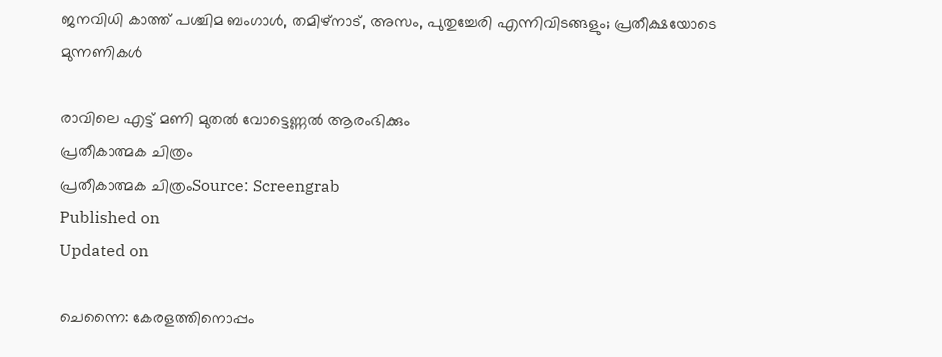ജനവിധി കാത്ത് പശ്ചിമ ബംഗാൾ, തമിഴ്നാട്, അസം, പുതുച്ചേരി എന്നിവിടങ്ങളും; പ്രതീക്ഷയോടെ മുന്നണികൾ

രാവിലെ എട്ട് മണി മുതൽ വോട്ടെണ്ണൽ ആരംഭിക്കും
പ്രതീകാത്മക ചിത്രം
പ്രതീകാത്മക ചിത്രംSource: Screengrab
Published on
Updated on

ചെന്നൈ: കേരളത്തിനൊപ്പം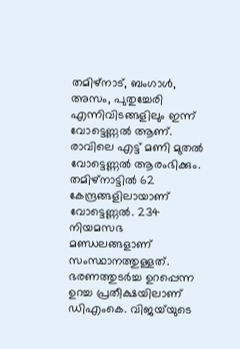തമിഴ്നാട്, ബംഗാൾ, അസം, പുതുച്ചേരി എന്നിവിടങ്ങളിലും ഇന്ന് വോട്ടെണ്ണൽ ആണ്. രാവിലെ എട്ട് മണി മുതൽ വോട്ടെണ്ണൽ ആരംഭിക്കും. തമിഴ്നാട്ടിൽ 62 കേന്ദ്രങ്ങളിലായാണ് വോട്ടെണ്ണൽ. 234 നിയമസഭ മണ്ഡലങ്ങളാണ് സംസ്ഥാനത്തുള്ളത്. ഭരണത്തുടർച്ച ഉറപ്പെന്ന ഉറച്ച പ്രതീക്ഷയിലാണ് ഡിഎംകെ. വിജയ്‍യുടെ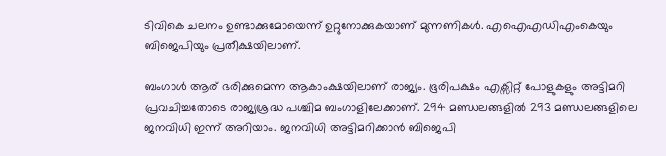ടിവികെ ചലനം ഉണ്ടാക്കുമോയെന്ന് ഉറ്റുനോക്കുകയാണ് മുന്നണികള്‍. എഐഎഡിഎംകെയും ബിജെപിയും പ്രതീക്ഷയിലാണ്.

ബംഗാൾ ആര് ഭരിക്കുമെന്ന ആകാംക്ഷയിലാണ് രാജ്യം. ഭൂരിപക്ഷം എക്സിറ്റ് പോളുകളും അട്ടിമറി പ്രവചിച്ചതോടെ രാജ്യശ്രദ്ധ പശ്ചിമ ബംഗാളിലേക്കാണ്. 294 മണ്ഡലങ്ങളിൽ 293 മണ്ഡലങ്ങളിലെ ജനവിധി ഇന്ന് അറിയാം. ജനവിധി അട്ടിമറിക്കാൻ ബിജെപി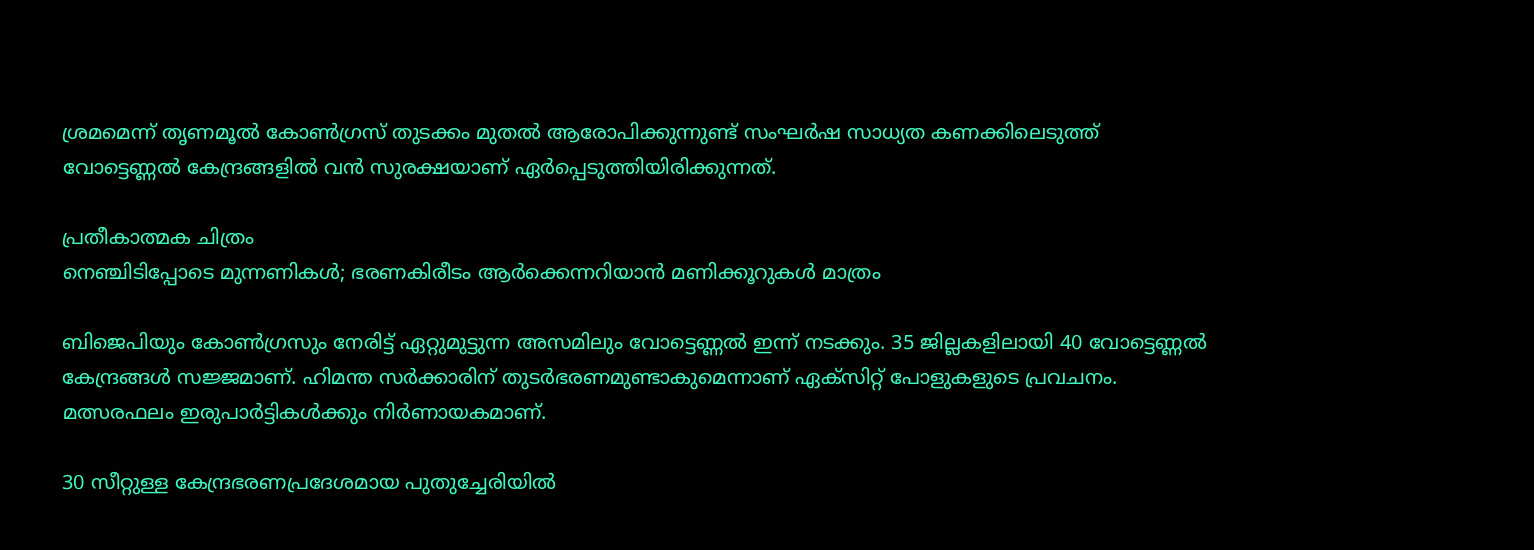ശ്രമമെന്ന് തൃണമൂൽ കോൺഗ്രസ് തുടക്കം മുതൽ ആരോപിക്കുന്നുണ്ട് സംഘർഷ സാധ്യത കണക്കിലെടുത്ത് വോട്ടെണ്ണൽ കേന്ദ്രങ്ങളിൽ വൻ സുരക്ഷയാണ് ഏർപ്പെടുത്തിയിരിക്കുന്നത്.

പ്രതീകാത്മക ചിത്രം
നെഞ്ചിടിപ്പോടെ മുന്നണികൾ; ഭരണകിരീടം ആർക്കെന്നറിയാൻ മണിക്കൂറുകൾ മാത്രം

ബിജെപിയും കോൺഗ്രസും നേരിട്ട് ഏറ്റുമുട്ടുന്ന അസമിലും വോട്ടെണ്ണൽ ഇന്ന് നടക്കും. 35 ജില്ലകളിലായി 40 വോട്ടെണ്ണൽ കേന്ദ്രങ്ങള്‍ സജ്ജമാണ്. ഹിമന്ത സർക്കാരിന് തുടർഭരണമുണ്ടാകുമെന്നാണ് ഏക്സിറ്റ് പോളുകളുടെ പ്രവചനം. മത്സരഫലം ഇരുപാർട്ടികൾക്കും നിർണായകമാണ്.

30 സീറ്റുള്ള കേന്ദ്രഭരണപ്രദേശമായ പുതുച്ചേരിയിൽ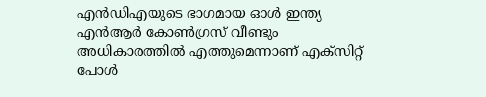എൻഡിഎയുടെ ഭാഗമായ ഓൾ ഇന്ത്യ എൻആർ കോൺഗ്രസ്‌ വീണ്ടും അധികാരത്തിൽ എത്തുമെന്നാണ്‌ എക്സിറ്റ് പോൾ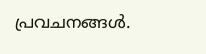പ്രവചനങ്ങൾ.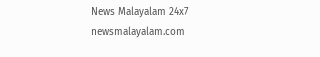News Malayalam 24x7
newsmalayalam.com